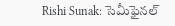Rishi Sunak: సెమీఫైనల్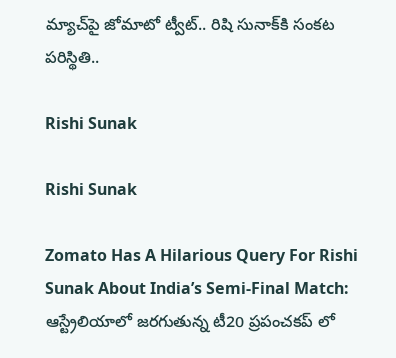మ్యాచ్‌పై జోమాటో ట్వీట్.. రిషి సునాక్‌కి సంకట పరిస్థితి..

Rishi Sunak

Rishi Sunak

Zomato Has A Hilarious Query For Rishi Sunak About India’s Semi-Final Match: ఆస్ట్రేలియాలో జరగుతున్న టీ20 ప్రపంచకప్ లో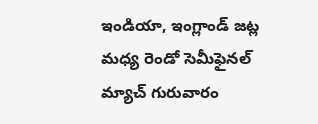ఇండియా, ఇంగ్లాండ్ జట్ల మధ్య రెండో సెమీఫైనల్ మ్యాచ్ గురువారం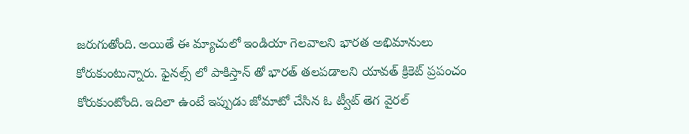జరుగుతోంది. అయితే ఈ మ్యాచులో ఇండియా గెలవాలని భారత అభిమానులు కోరుకుంటున్నారు. ఫైనల్స్ లో పాకిస్తాన్ తో భారత్ తలపడాలని యావత్ క్రికెట్ ప్రపంచం కోరుకుంటోంది. ఇదిలా ఉంటే ఇప్పుడు జోమాటో చేసిన ఓ ట్వీట్ తెగ వైరల్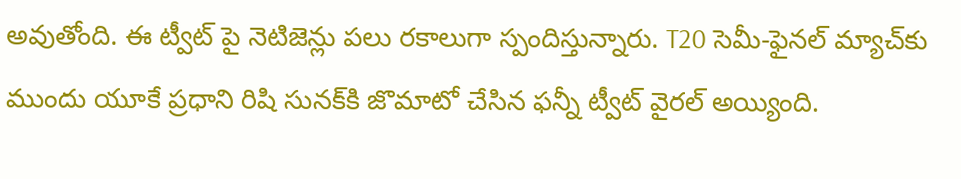అవుతోంది. ఈ ట్వీట్ పై నెటిజెన్లు పలు రకాలుగా స్పందిస్తున్నారు. T20 సెమీ-ఫైనల్ మ్యాచ్‌కు ముందు యూకే ప్రధాని రిషి సునక్‌కి జొమాటో చేసిన ఫన్నీ ట్వీట్ వైరల్ అయ్యింది.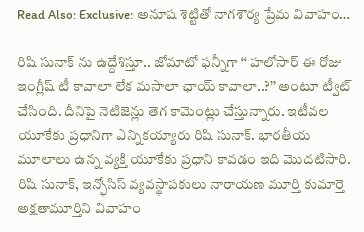Read Also: Exclusive: అనూష శెట్టితో నాగశౌర్య ప్రేమ వివాహం…

రిషి సునాక్ ను ఉద్దేశిస్తూ.. జోమాటో ఫన్నీగా ‘‘ హలోసార్ ఈ రోజు ఇంగ్లీష్ టీ కావాలా లేక మసాలా ఛాయ్ కావాలా..?’’ అంటూ ట్వీట్ చేసింది. దీనిపై నెటిజెన్లు తెగ కామెంట్లు చేస్తున్నారు. ఇటీవల యూకేకు ప్రధానిగా ఎన్నికయ్యారు రిషి సునాక్. భారతీయ మూలాలు ఉన్న వ్యక్తి యూకేకు ప్రధాని కావడం ఇది మొదటిసారి. రిషి సునాక్, ఇన్ఫోసిస్ వ్యవస్థాపకులు నారాయణ మూర్తి కుమార్తె అక్షతామూర్తిని వివాహం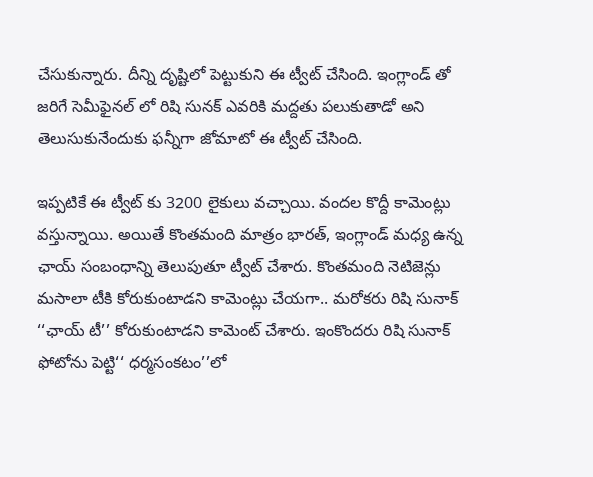చేసుకున్నారు. దీన్ని దృష్టిలో పెట్టుకుని ఈ ట్వీట్ చేసింది. ఇంగ్లాండ్ తో జరిగే సెమీఫైనల్ లో రిషి సునక్ ఎవరికి మద్దతు పలుకుతాడో అని తెలుసుకునేందుకు ఫన్నీగా జోమాటో ఈ ట్వీట్ చేసింది.

ఇప్పటికే ఈ ట్వీట్ కు 3200 లైకులు వచ్చాయి. వందల కొద్దీ కామెంట్లు వస్తున్నాయి. అయితే కొంతమంది మాత్రం భారత్, ఇంగ్లాండ్ మధ్య ఉన్న ఛాయ్ సంబంధాన్ని తెలుపుతూ ట్వీట్ చేశారు. కొంతమంది నెటిజెన్లు మసాలా టీకి కోరుకుంటాడని కామెంట్లు చేయగా.. మరోకరు రిషి సునాక్ ‘‘ఛాయ్ టీ’’ కోరుకుంటాడని కామెంట్ చేశారు. ఇంకొందరు రిషి సునాక్ ఫోటోను పెట్టి‘‘ ధర్మసంకటం’’లో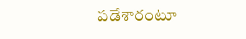పడేశారంటూ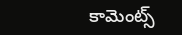కామెంట్స్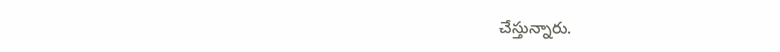చేస్తున్నారు.